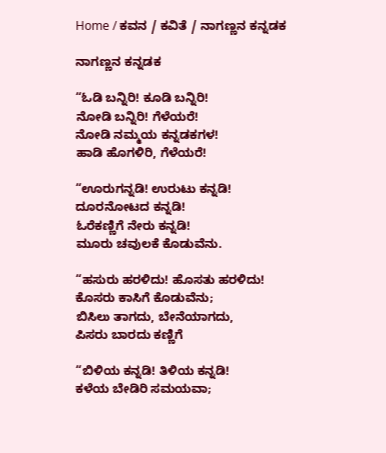Home / ಕವನ / ಕವಿತೆ / ನಾಗಣ್ಣನ ಕನ್ನಡಕ

ನಾಗಣ್ಣನ ಕನ್ನಡಕ

“ಓಡಿ ಬನ್ನಿರಿ! ಕೂಡಿ ಬನ್ನಿರಿ!
ನೋಡಿ ಬನ್ನಿರಿ! ಗೆಳೆಯರೆ!
ನೋಡಿ ನಮ್ಮಯ ಕನ್ನಡಕಗಳ!
ಹಾಡಿ ಹೊಗಳಿರಿ, ಗೆಳೆಯರೆ!

“ಊರುಗನ್ನಡಿ! ಉರುಟು ಕನ್ನಡಿ!
ದೂರನೋಟದ ಕನ್ನಡಿ!
ಓರೆಕಣ್ಣಿಗೆ ನೇರು ಕನ್ನಡಿ!
ಮೂರು ಚವುಲಕೆ ಕೊಡುವೆನು.

“ಹಸುರು ಹರಳಿದು! ಹೊಸತು ಹರಳಿದು!
ಕೊಸರು ಕಾಸಿಗೆ ಕೊಡುವೆನು;
ಬಿಸಿಲು ತಾಗದು, ಬೇನೆಯಾಗದು,
ಪಿಸರು ಬಾರದು ಕಣ್ಣಿಗೆ

“ಬಿಳಿಯ ಕನ್ನಡಿ! ತಿಳಿಯ ಕನ್ನಡಿ!
ಕಳೆಯ ಬೇಡಿರಿ ಸಮಯವಾ;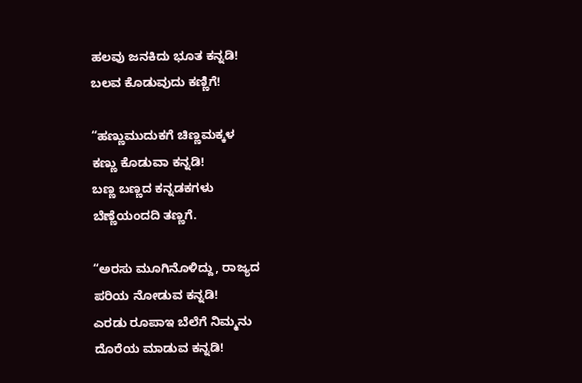ಹಲವು ಜನಕಿದು ಭೂತ ಕನ್ನಡಿ!
ಬಲವ ಕೊಡುವುದು ಕಣ್ಣಿಗೆ!

“ಹಣ್ಣುಮುದುಕಗೆ ಚಿಣ್ಣಮಕ್ಕಳ
ಕಣ್ಣು ಕೊಡುವಾ ಕನ್ನಡಿ!
ಬಣ್ಣ ಬಣ್ಣದ ಕನ್ನಡಕಗಳು
ಬೆಣ್ಣೆಯಂದದಿ ತಣ್ಣಗೆ.

“ಅರಸು ಮೂಗಿನೊಳಿದ್ದು, ರಾಜ್ಯದ
ಪರಿಯ ನೋಡುವ ಕನ್ನಡಿ!
ಎರಡು ರೂಪಾಇ ಬೆಲೆಗೆ ನಿಮ್ಮನು
ದೊರೆಯ ಮಾಡುವ ಕನ್ನಡಿ!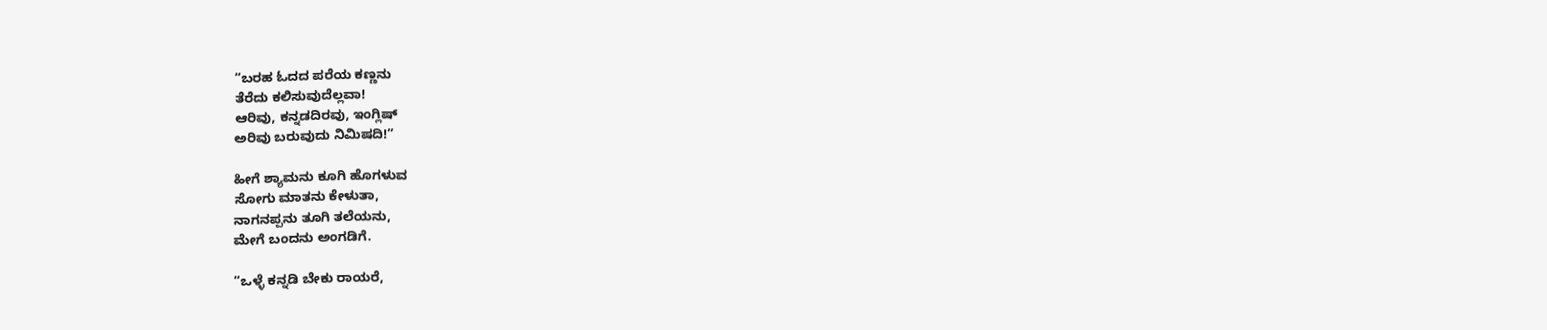“ಬರಹ ಓದದ ಪರೆಯ ಕಣ್ಣನು
ತೆರೆದು ಕಲಿಸುವುದೆಲ್ಲವಾ!
ಆರಿವು, ಕನ್ನಡದಿರವು, ಇಂಗ್ಲಿಷ್
ಅರಿವು ಬರುವುದು ನಿಮಿಷದಿ!”

ಹೀಗೆ ಶ್ಯಾಮನು ಕೂಗಿ ಹೊಗಳುವ
ಸೋಗು ಮಾತನು ಕೇಳುತಾ,
ನಾಗನಪ್ಪನು ತೂಗಿ ತಲೆಯನು,
ಮೇಗೆ ಬಂದನು ಅಂಗಡಿಗೆ.

“ಒಳ್ಳೆ ಕನ್ನಡಿ ಬೇಕು ರಾಯರೆ,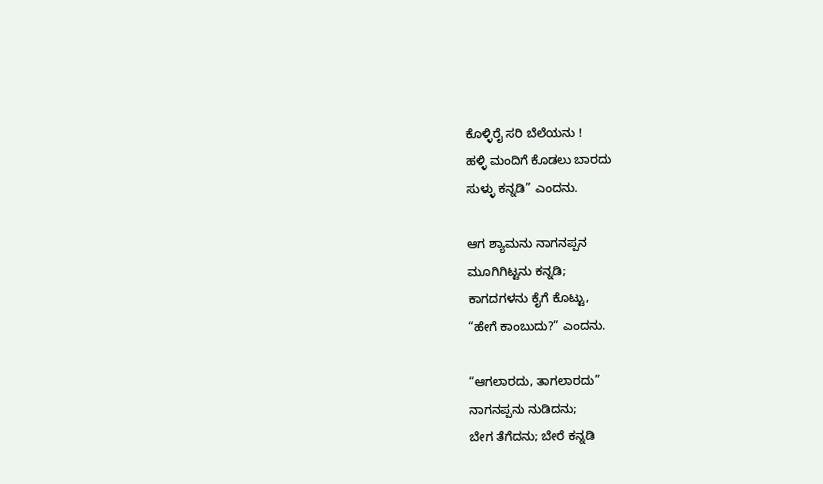ಕೊಳ್ಳಿರೈ ಸರಿ ಬೆಲೆಯನು !
ಹಳ್ಳಿ ಮಂದಿಗೆ ಕೊಡಲು ಬಾರದು
ಸುಳ್ಳು ಕನ್ನಡಿ” ಎಂದನು.

ಆಗ ಶ್ಯಾಮನು ನಾಗನಪ್ಪನ
ಮೂಗಿಗಿಟ್ಟನು ಕನ್ನಡಿ;
ಕಾಗದಗಳನು ಕೈಗೆ ಕೊಟ್ಟು,
“ಹೇಗೆ ಕಾಂಬುದು?” ಎಂದನು.

“ಆಗಲಾರದು, ತಾಗಲಾರದು”
ನಾಗನಪ್ಪನು ನುಡಿದನು;
ಬೇಗ ತೆಗೆದನು; ಬೇರೆ ಕನ್ನಡಿ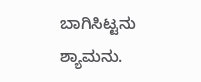ಬಾಗಿಸಿಟ್ಟನು ಶ್ಯಾಮನು.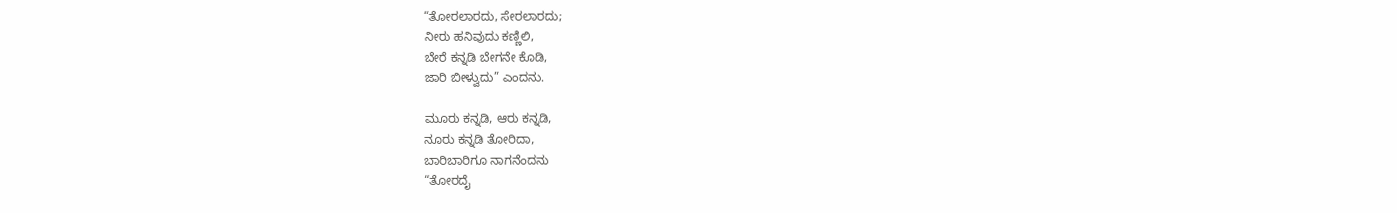“ತೋರಲಾರದು, ಸೇರಲಾರದು;
ನೀರು ಹನಿವುದು ಕಣ್ಣಿಲಿ,
ಬೇರೆ ಕನ್ನಡಿ ಬೇಗನೇ ಕೊಡಿ,
ಜಾರಿ ಬೀಳ್ವುದು” ಎಂದನು.

ಮೂರು ಕನ್ನಡಿ, ಆರು ಕನ್ನಡಿ,
ನೂರು ಕನ್ನಡಿ ತೋರಿದಾ,
ಬಾರಿಬಾರಿಗೂ ನಾಗನೆಂದನು
“ತೋರದೈ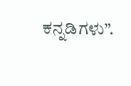ಕನ್ನಡಿಗಳು”.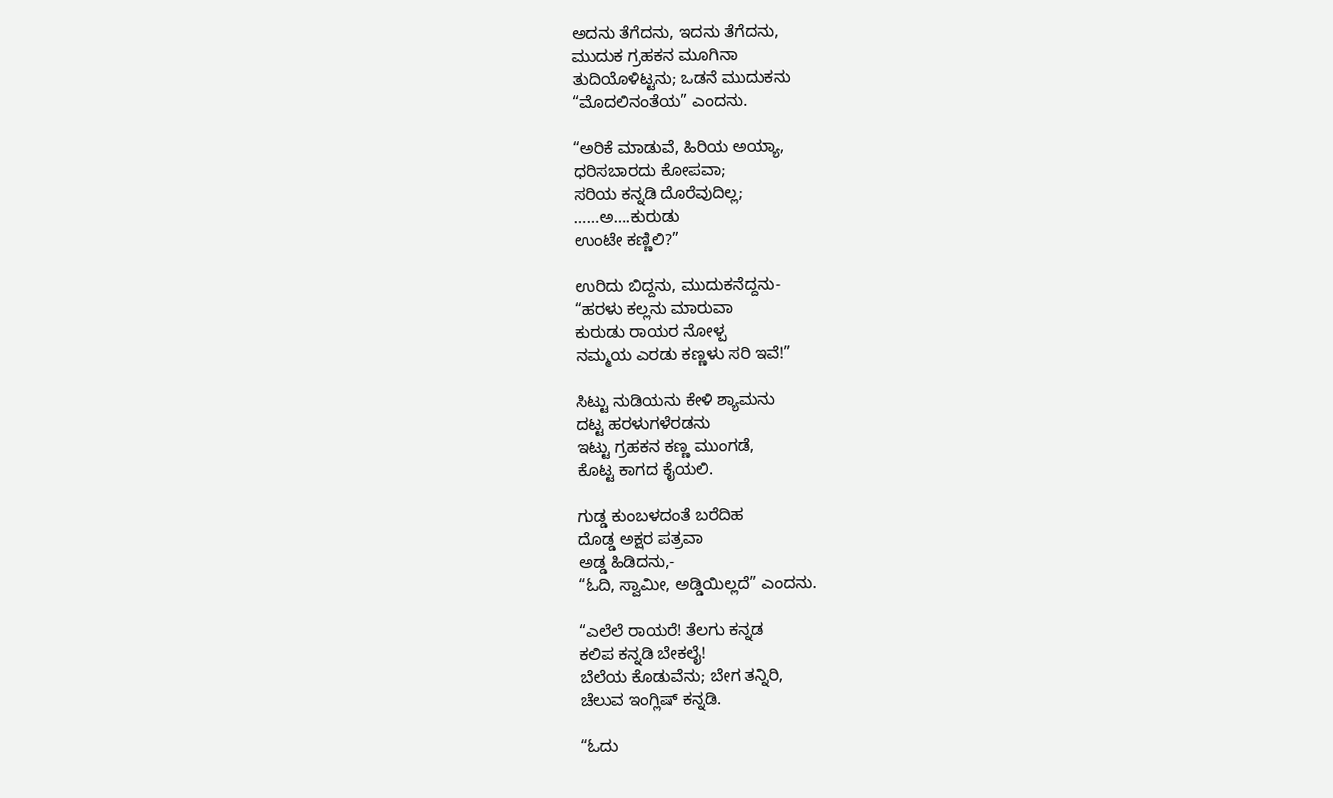ಅದನು ತೆಗೆದನು, ಇದನು ತೆಗೆದನು,
ಮುದುಕ ಗ್ರಹಕನ ಮೂಗಿನಾ
ತುದಿಯೊಳಿಟ್ಟನು; ಒಡನೆ ಮುದುಕನು
“ಮೊದಲಿನಂತೆಯ” ಎಂದನು.

“ಅರಿಕೆ ಮಾಡುವೆ, ಹಿರಿಯ ಅಯ್ಯಾ,
ಧರಿಸಬಾರದು ಕೋಪವಾ;
ಸರಿಯ ಕನ್ನಡಿ ದೊರೆವುದಿಲ್ಲ;
……ಅ….ಕುರುಡು
ಉಂಟೇ ಕಣ್ಣಿಲಿ?”

ಉರಿದು ಬಿದ್ದನು, ಮುದುಕನೆದ್ದನು-
“ಹರಳು ಕಲ್ಲನು ಮಾರುವಾ
ಕುರುಡು ರಾಯರ ನೋಳ್ಪ
ನಮ್ಮಯ ಎರಡು ಕಣ್ಣಳು ಸರಿ ಇವೆ!”

ಸಿಟ್ಟು ನುಡಿಯನು ಕೇಳಿ ಶ್ಯಾಮನು
ದಟ್ಟ ಹರಳುಗಳೆರಡನು
ಇಟ್ಟು ಗ್ರಹಕನ ಕಣ್ಣ ಮುಂಗಡೆ,
ಕೊಟ್ಟ ಕಾಗದ ಕೈಯಲಿ.

ಗುಡ್ಡ ಕುಂಬಳದಂತೆ ಬರೆದಿಹ
ದೊಡ್ಡ ಅಕ್ಷರ ಪತ್ರವಾ
ಅಡ್ಡ ಹಿಡಿದನು,-
“ಓದಿ, ಸ್ವಾಮೀ, ಅಡ್ಡಿಯಿಲ್ಲದೆ” ಎಂದನು.

“ಎಲೆಲೆ ರಾಯರೆ! ತೆಲಗು ಕನ್ನಡ
ಕಲಿಪ ಕನ್ನಡಿ ಬೇಕಲೈ!
ಬೆಲೆಯ ಕೊಡುವೆನು; ಬೇಗ ತನ್ನಿರಿ,
ಚೆಲುವ ಇಂಗ್ಲಿಷ್ ಕನ್ನಡಿ.

“ಓದು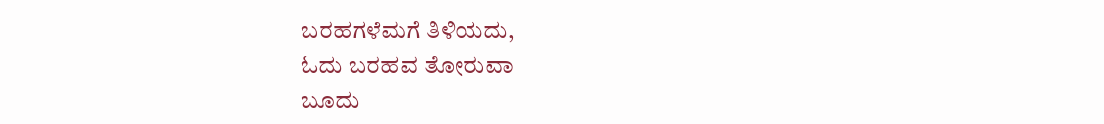ಬರಹಗಳೆಮಗೆ ತಿಳಿಯದು,
ಓದು ಬರಹವ ತೋರುವಾ
ಬೂದು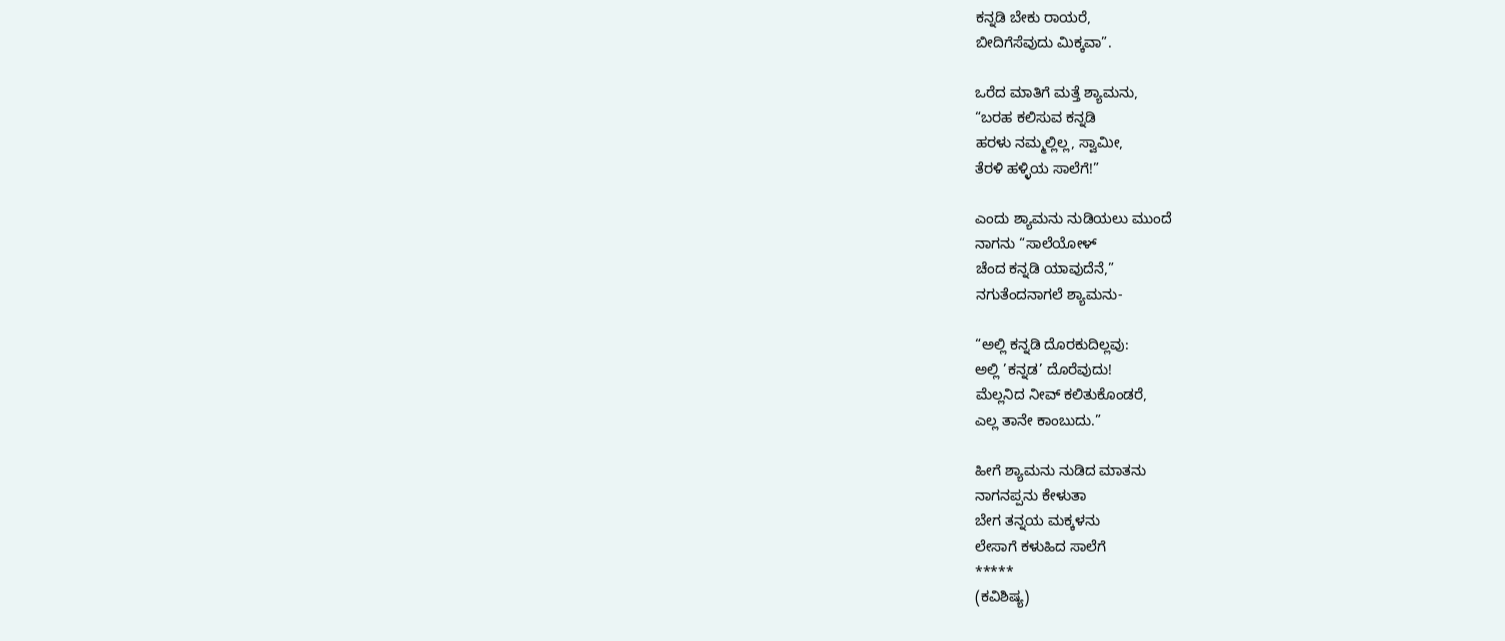ಕನ್ನಡಿ ಬೇಕು ರಾಯರೆ,
ಬೀದಿಗೆಸೆವುದು ಮಿಕ್ಕವಾ”.

ಒರೆದ ಮಾತಿಗೆ ಮತ್ತೆ ಶ್ಯಾಮನು,
“ಬರಹ ಕಲಿಸುವ ಕನ್ನಡಿ
ಹರಳು ನಮ್ಮಲ್ಲಿಲ್ಲ, ಸ್ವಾಮೀ,
ತೆರಳಿ ಹಳ್ಳಿಯ ಸಾಲೆಗೆ!”

ಎಂದು ಶ್ಯಾಮನು ನುಡಿಯಲು ಮುಂದೆ
ನಾಗನು “ಸಾಲೆಯೋಳ್
ಚೆಂದ ಕನ್ನಡಿ ಯಾವುದೆನೆ,”
ನಗುತೆಂದನಾಗಲೆ ಶ್ಯಾಮನು-

“ಅಲ್ಲಿ ಕನ್ನಡಿ ದೊರಕುದಿಲ್ಲವು:
ಅಲ್ಲಿ ’ಕನ್ನಡ’ ದೊರೆವುದು!
ಮೆಲ್ಲನಿದ ನೀವ್ ಕಲಿತುಕೊಂಡರೆ,
ಎಲ್ಲ ತಾನೇ ಕಾಂಬುದು.”

ಹೀಗೆ ಶ್ಯಾಮನು ನುಡಿದ ಮಾತನು
ನಾಗನಪ್ಪನು ಕೇಳುತಾ
ಬೇಗ ತನ್ನಯ ಮಕ್ಕಳನು
ಲೇಸಾಗೆ ಕಳುಹಿದ ಸಾಲೆಗೆ
*****
(ಕವಿಶಿಷ್ಯ)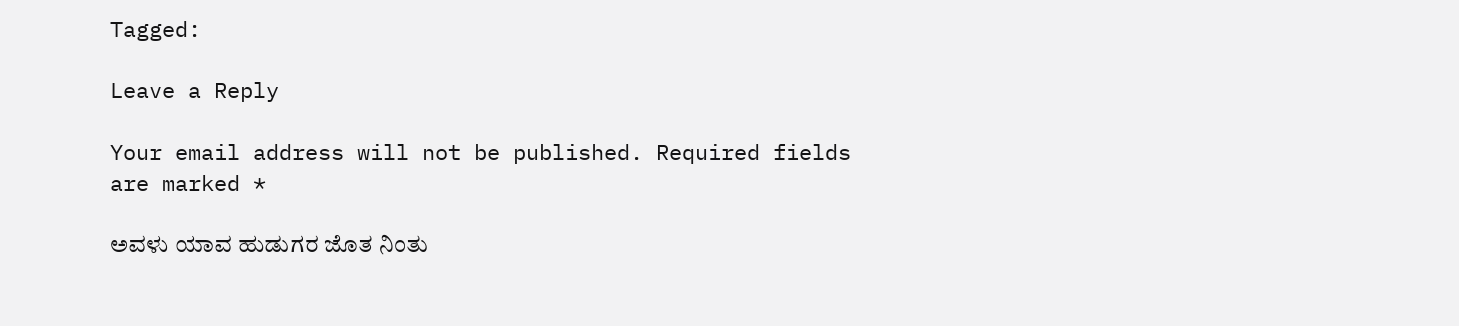Tagged:

Leave a Reply

Your email address will not be published. Required fields are marked *

ಅವಳು ಯಾವ ಹುಡುಗರ ಜೊತ ನಿಂತು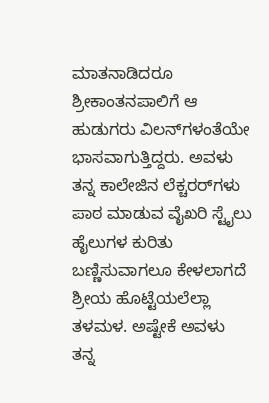ಮಾತನಾಡಿದರೂ ಶ್ರೀಕಾಂತನಪಾಲಿಗೆ ಆ ಹುಡುಗರು ವಿಲನ್‌ಗಳಂತೆಯೇ ಭಾಸವಾಗುತ್ತಿದ್ದರು. ಅವಳು ತನ್ನ ಕಾಲೇಜಿನ ಲೆಕ್ಚರರ್‌ಗಳು ಪಾಠ ಮಾಡುವ ವೈಖರಿ ಸ್ಟೈಲು ಹೈಲುಗಳ ಕುರಿತು ಬಣ್ಣಿಸುವಾಗಲೂ ಕೇಳಲಾಗದೆ ಶ್ರೀಯ ಹೊಟ್ಟೆಯಲೆಲ್ಲಾ ತಳಮಳ. ಅಷ್ಟೇಕೆ ಅವಳು ತನ್ನ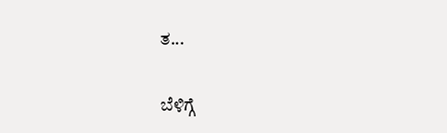ತ...

ಬೆಳಿಗ್ಗೆ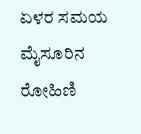ಏಳರ ಸಮಯ ಮೈಸೂರಿನ ರೋಹಿಣಿ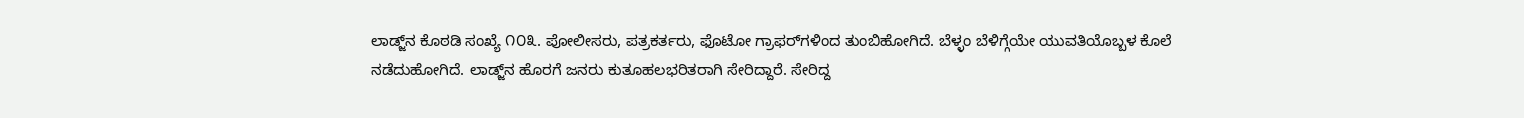ಲಾಡ್ಜ್‌ನ ಕೊಠಡಿ ಸಂಖ್ಯೆ ೧೦೩. ಪೋಲೀಸರು, ಪತ್ರಕರ್ತರು, ಫೊಟೋ ಗ್ರಾಫರ್‌ಗಳಿಂದ ತುಂಬಿಹೋಗಿದೆ. ಬೆಳ್ಳಂ ಬೆಳಿಗ್ಗೆಯೇ ಯುವತಿಯೊಬ್ಬಳ ಕೊಲೆ ನಡೆದುಹೋಗಿದೆ. ಲಾಡ್ಜ್‌ನ ಹೊರಗೆ ಜನರು ಕುತೂಹಲಭರಿತರಾಗಿ ಸೇರಿದ್ದಾರೆ. ಸೇರಿದ್ದ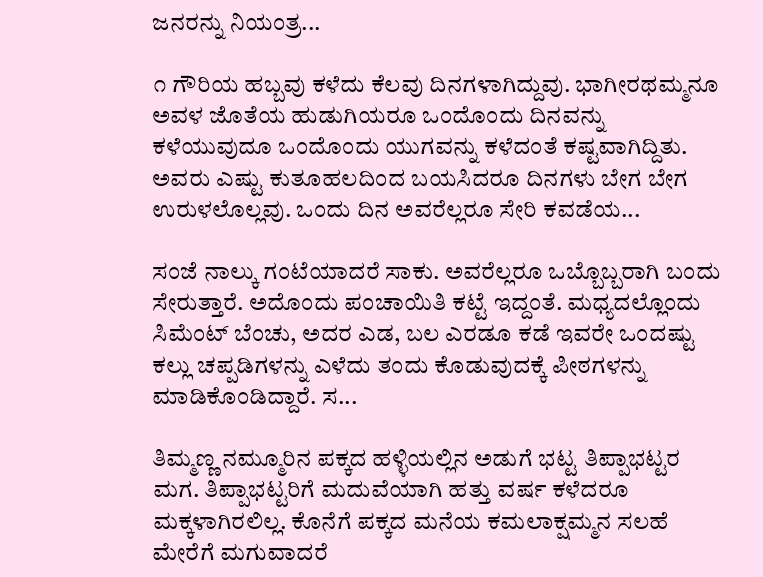ಜನರನ್ನು ನಿಯಂತ್ರ...

೧ ಗೌರಿಯ ಹಬ್ಬವು ಕಳೆದು ಕೆಲವು ದಿನಗಳಾಗಿದ್ದುವು. ಭಾಗೀರಥಮ್ಮನೂ ಅವಳ ಜೊತೆಯ ಹುಡುಗಿಯರೂ ಒಂದೊಂದು ದಿನವನ್ನು ಕಳೆಯುವುದೂ ಒಂದೊಂದು ಯುಗವನ್ನು ಕಳೆದಂತೆ ಕಷ್ಟವಾಗಿದ್ದಿತು. ಅವರು ಎಷ್ಟು ಕುತೂಹಲದಿಂದ ಬಯಸಿದರೂ ದಿನಗಳು ಬೇಗ ಬೇಗ ಉರುಳಲೊಲ್ಲವು. ಒಂದು ದಿನ ಅವರೆಲ್ಲರೂ ಸೇರಿ ಕವಡೆಯ...

ಸಂಜೆ ನಾಲ್ಕು ಗಂಟೆಯಾದರೆ ಸಾಕು. ಅವರೆಲ್ಲರೂ ಒಬ್ಬೊಬ್ಬರಾಗಿ ಬಂದು ಸೇರುತ್ತಾರೆ. ಅದೊಂದು ಪಂಚಾಯಿತಿ ಕಟ್ಟೆ ಇದ್ದಂತೆ. ಮಧ್ಯದಲ್ಲೊಂದು ಸಿಮೆಂಟ್ ಬೆಂಚು, ಅದರ ಎಡ, ಬಲ ಎರಡೂ ಕಡೆ ಇವರೇ ಒಂದಷ್ಟು ಕಲ್ಲು ಚಪ್ಪಡಿಗಳನ್ನು ಎಳೆದು ತಂದು ಕೊಡುವುದಕ್ಕೆ ಪೀಠಗಳನ್ನು ಮಾಡಿಕೊಂಡಿದ್ದಾರೆ. ಸ...

ತಿಮ್ಮಣ್ಣ ನಮ್ಮೂರಿನ ಪಕ್ಕದ ಹಳ್ಳಿಯಲ್ಲಿನ ಅಡುಗೆ ಭಟ್ಟ ತಿಪ್ಪಾಭಟ್ಟರ ಮಗ. ತಿಪ್ಪಾಭಟ್ಟರಿಗೆ ಮದುವೆಯಾಗಿ ಹತ್ತು ವರ್ಷ ಕಳೆದರೂ ಮಕ್ಕಳಾಗಿರಲಿಲ್ಲ. ಕೊನೆಗೆ ಪಕ್ಕದ ಮನೆಯ ಕಮಲಾಕ್ಷಮ್ಮನ ಸಲಹೆ ಮೇರೆಗೆ ಮಗುವಾದರೆ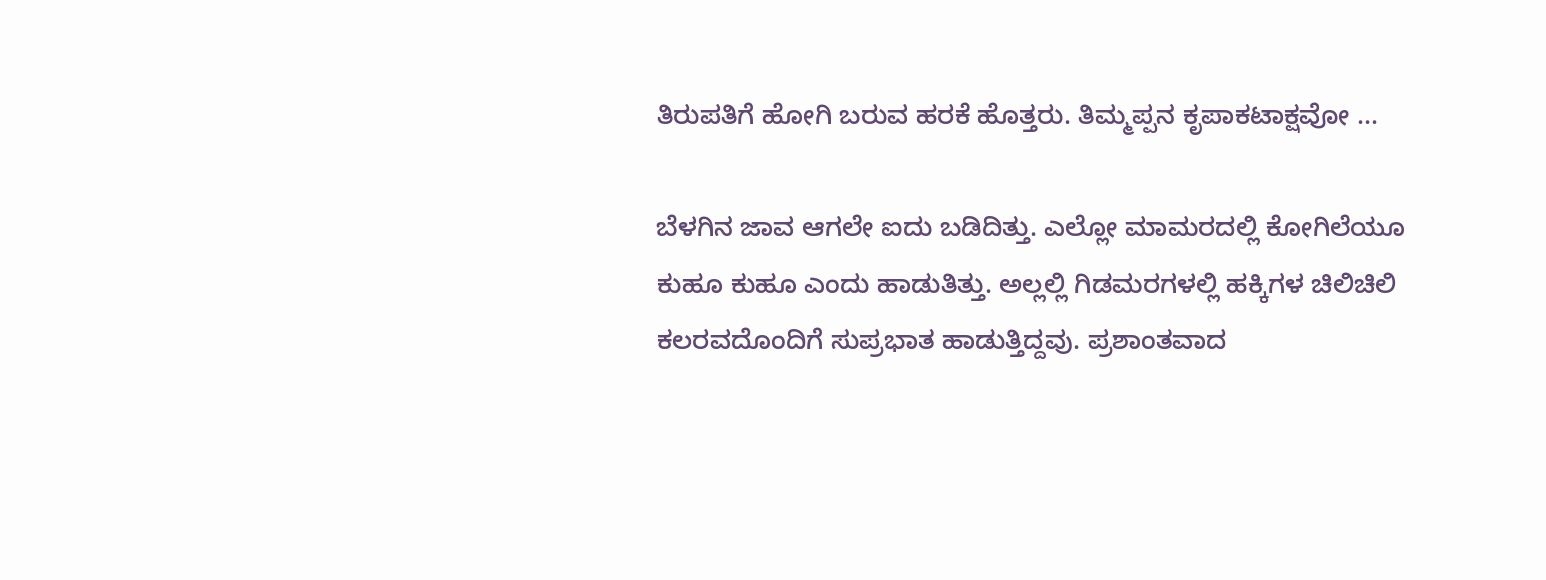ತಿರುಪತಿಗೆ ಹೋಗಿ ಬರುವ ಹರಕೆ ಹೊತ್ತರು. ತಿಮ್ಮಪ್ಪನ ಕೃಪಾಕಟಾಕ್ಷವೋ ...

ಬೆಳಗಿನ ಜಾವ ಆಗಲೇ ಐದು ಬಡಿದಿತ್ತು. ಎಲ್ಲೋ ಮಾಮರದಲ್ಲಿ ಕೋಗಿಲೆಯೂ ಕುಹೂ ಕುಹೂ ಎಂದು ಹಾಡುತಿತ್ತು. ಅಲ್ಲಲ್ಲಿ ಗಿಡಮರಗಳಲ್ಲಿ ಹಕ್ಕಿಗಳ ಚಿಲಿಚಿಲಿ ಕಲರವದೊಂದಿಗೆ ಸುಪ್ರಭಾತ ಹಾಡುತ್ತಿದ್ದವು. ಪ್ರಶಾಂತವಾದ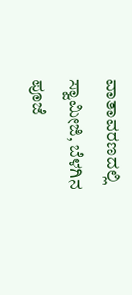ವಾತಾವರಣದಲ್ಲಿ ಸ್ವಾಮೀಜಿ, ಬೆಳಗಿನ ಪೂಜೆ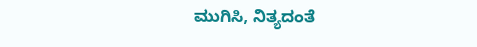ಮುಗಿಸಿ, ನಿತ್ಯದಂತೆ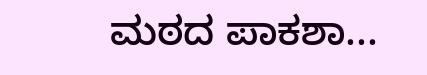ಮಠದ ಪಾಕಶಾ...